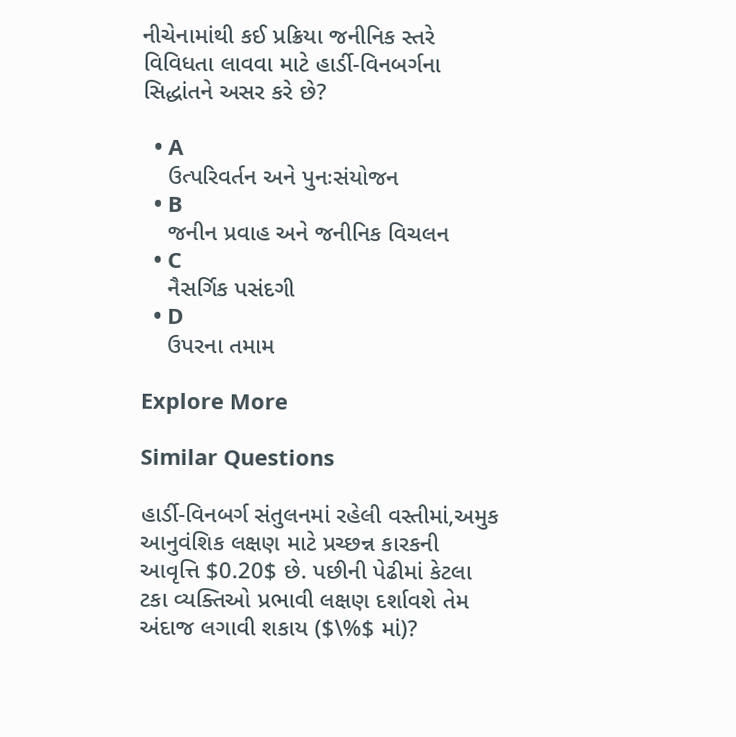નીચેનામાંથી કઈ પ્રક્રિયા જનીનિક સ્તરે વિવિધતા લાવવા માટે હાર્ડી-વિનબર્ગના સિદ્ધાંતને અસર કરે છે?

  • A
    ઉત્પરિવર્તન અને પુનઃસંયોજન
  • B
    જનીન પ્રવાહ અને જનીનિક વિચલન
  • C
    નૈસર્ગિક પસંદગી
  • D
    ઉપરના તમામ

Explore More

Similar Questions

હાર્ડી-વિનબર્ગ સંતુલનમાં રહેલી વસ્તીમાં,અમુક આનુવંશિક લક્ષણ માટે પ્રચ્છન્ન કારકની આવૃત્તિ $0.20$ છે. પછીની પેઢીમાં કેટલા ટકા વ્યક્તિઓ પ્રભાવી લક્ષણ દર્શાવશે તેમ અંદાજ લગાવી શકાય ($\%$ માં)?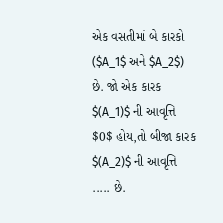એક વસતીમાં બે કારકો ($A_1$ અને $A_2$) છે. જો એક કારક $(A_1)$ ની આવૃત્તિ $0$ હોય,તો બીજા કારક $(A_2)$ ની આવૃત્તિ ..... છે.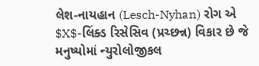લેશ-નાયહાન (Lesch-Nyhan) રોગ એ $X$-લિંક્ડ રિસેસિવ (પ્રચ્છન્ન) વિકાર છે જે મનુષ્યોમાં ન્યુરોલોજીકલ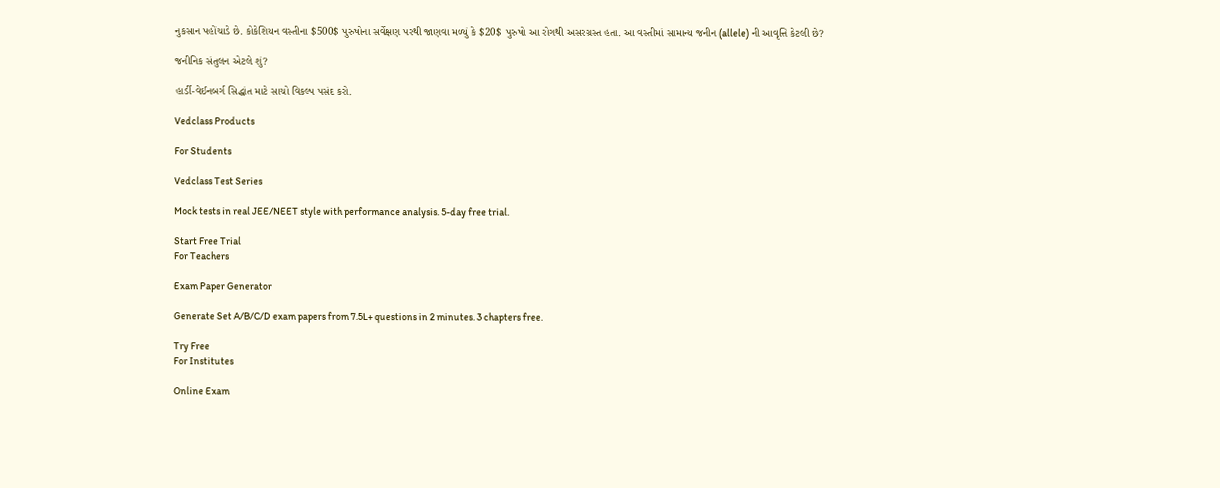નુકસાન પહોંચાડે છે. કોકેશિયન વસ્તીના $500$ પુરુષોના સર્વેક્ષણ પરથી જાણવા મળ્યું કે $20$ પુરુષો આ રોગથી અસરગ્રસ્ત હતા. આ વસ્તીમાં સામાન્ય જનીન (allele) ની આવૃત્તિ કેટલી છે?

જનીનિક સંતુલન એટલે શું?

હાર્ડી-વેઈનબર્ગ સિદ્ધાંત માટે સાચો વિકલ્પ પસંદ કરો.

Vedclass Products

For Students

Vedclass Test Series

Mock tests in real JEE/NEET style with performance analysis. 5-day free trial.

Start Free Trial
For Teachers

Exam Paper Generator

Generate Set A/B/C/D exam papers from 7.5L+ questions in 2 minutes. 3 chapters free.

Try Free
For Institutes

Online Exam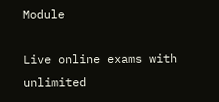Module

Live online exams with unlimited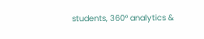students, 360° analytics &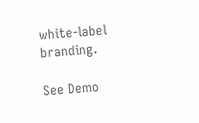white-label branding.

See Demo